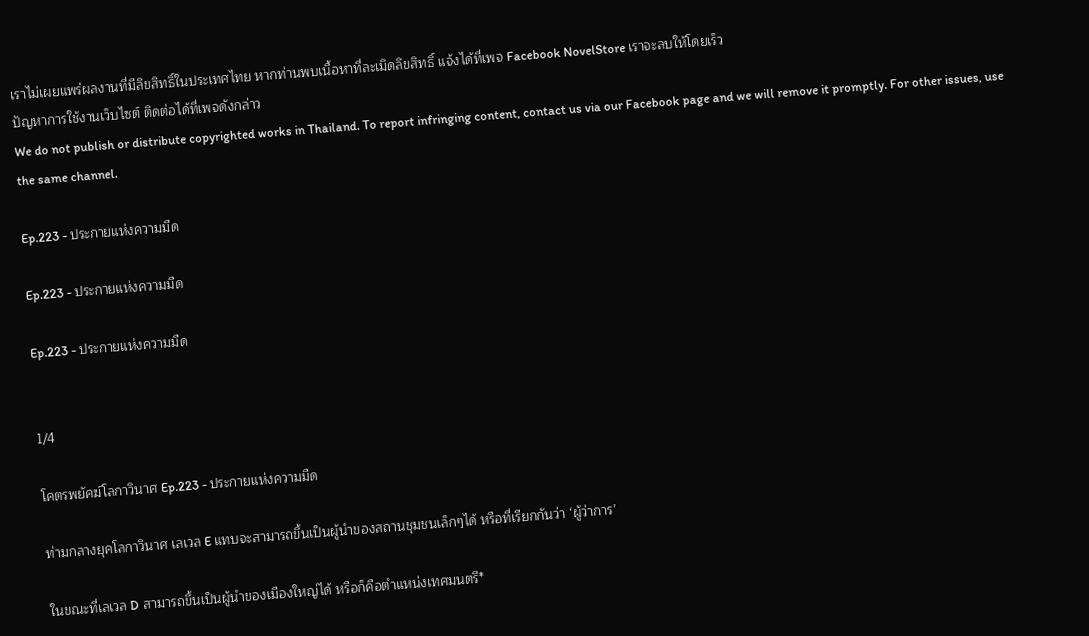เราไม่เผยแพร่ผลงานที่มีลิขสิทธิ์ในประเทศไทย หากท่านพบเนื้อหาที่ละเมิดลิขสิทธิ์ แจ้งได้ที่เพจ Facebook NovelStore เราจะลบให้โดยเร็ว
ปัญหาการใช้งานเว็บไซต์ ติดต่อได้ที่เพจดังกล่าว
We do not publish or distribute copyrighted works in Thailand. To report infringing content, contact us via our Facebook page and we will remove it promptly. For other issues, use the same channel.

Ep.223 - ประกายแห่งความมืด

Ep.223 - ประกายแห่งความมืด

Ep.223 - ประกายแห่งความมืด


1/4

โคตรพยัคฆ์โลกาวินาศ Ep.223 - ประกายแห่งความมืด

ท่ามกลางยุคโลกาวินาศ เลเวล E แทบจะสามารถขึ้นเป็นผู้นำของสถานชุมชนเล็กๆได้ หรือที่เรียกกันว่า ‘ผู้ว่าการ’

ในขณะที่เลเวล D สามารถขึ้นเป็นผู้นำของเมืองใหญ่ได้ หรือก็คือตำแหน่งเทศมนตรี*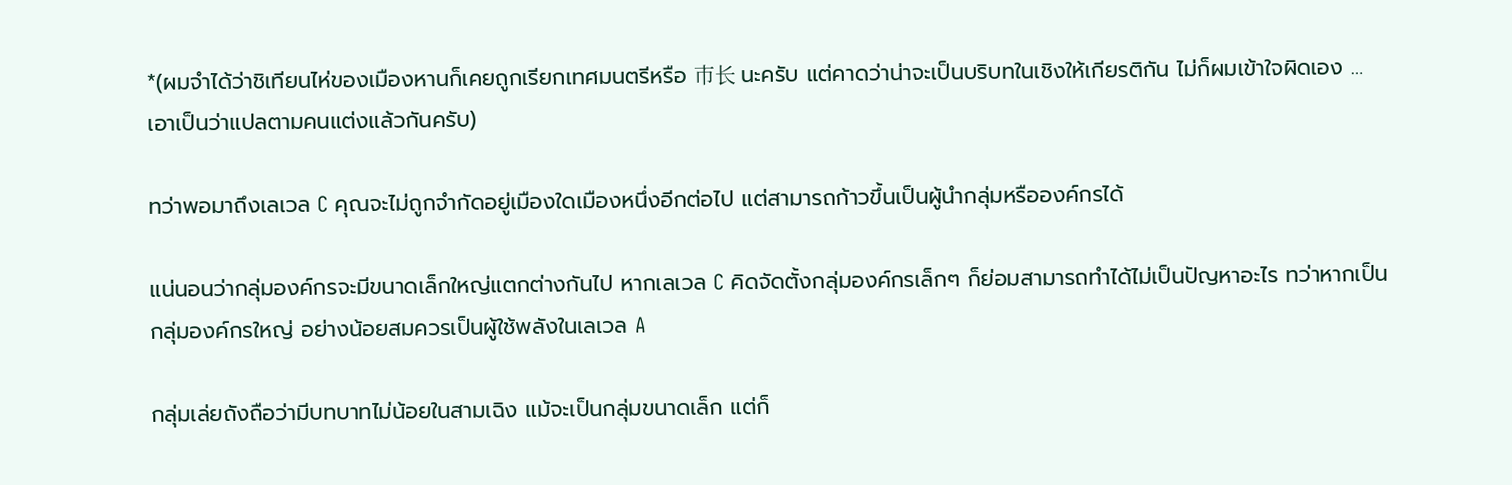*(ผมจำได้ว่าชิเทียนไห่ของเมืองหานก็เคยถูกเรียกเทศมนตรีหรือ 市长 นะครับ แต่คาดว่าน่าจะเป็นบริบทในเชิงให้เกียรติกัน ไม่ก็ผมเข้าใจผิดเอง … เอาเป็นว่าแปลตามคนแต่งแล้วกันครับ)

ทว่าพอมาถึงเลเวล C คุณจะไม่ถูกจำกัดอยู่เมืองใดเมืองหนึ่งอีกต่อไป แต่สามารถก้าวขึ้นเป็นผู้นำกลุ่มหรือองค์กรได้

แน่นอนว่ากลุ่มองค์กรจะมีขนาดเล็กใหญ่แตกต่างกันไป หากเลเวล C คิดจัดตั้งกลุ่มองค์กรเล็กๆ ก็ย่อมสามารถทำได้ไม่เป็นปัญหาอะไร ทว่าหากเป็นกลุ่มองค์กรใหญ่ อย่างน้อยสมควรเป็นผู้ใช้พลังในเลเวล A

กลุ่มเล่ยถังถือว่ามีบทบาทไม่น้อยในสามเฉิง แม้จะเป็นกลุ่มขนาดเล็ก แต่ก็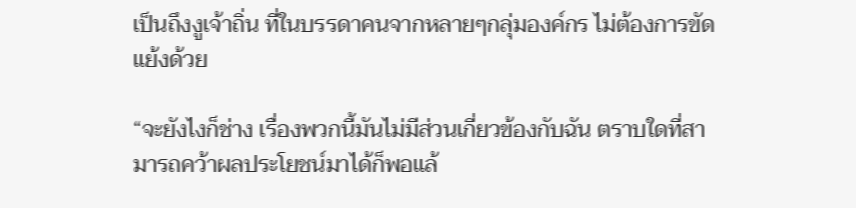เป็นถึงงูเจ้าถิ่น ที่ในบรรดาคนจากหลายๆกลุ่มองค์กร ไม่ต้องการขัดแย้งด้วย

“จะยังไงก็ช่าง เรื่องพวกนี้มันไม่มีส่วนเกี่ยวข้องกับฉัน ตราบใดที่สามารถคว้าผลประโยชน์มาได้ก็พอแล้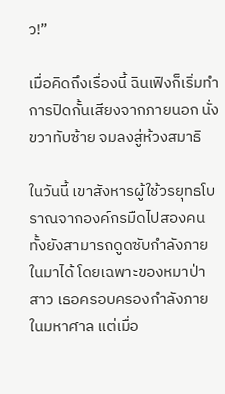ว!”

เมื่อคิดถึงเรื่องนี้ ฉินเฟิงก็เริ่มทำการปิดกั้นเสียงจากภายนอก นั่งขวาทับซ้าย จมลงสู่ห้วงสมาธิ

ในวันนี้ เขาสังหารผู้ใช้วรยุทธโบราณจากองค์กรมืดไปสองคน ทั้งยังสามารถดูดซับกำลังภายในมาได้ โดยเฉพาะของหมาป่าสาว เธอครอบครองกำลังภายในมหาศาล แต่เมื่อ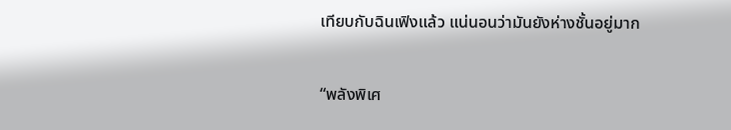เทียบกับฉินเฟิงแล้ว แน่นอนว่ามันยังห่างชั้นอยู่มาก

“พลังพิเศ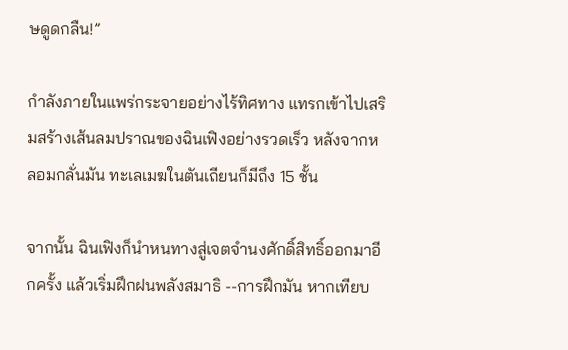ษดูดกลืน!”

กำลังภายในแพร่กระจายอย่างไร้ทิศทาง แทรกเข้าไปเสริมสร้างเส้นลมปราณของฉินเฟิงอย่างรวดเร็ว หลังจากหลอมกลั่นมัน ทะเลเมฆในตันเถียนก็มีถึง 15 ชั้น

จากนั้น ฉินเฟิงก็นำหนทางสู่เจตจำนงศักดิ์สิทธิ์ออกมาอีกครั้ง แล้วเริ่มฝึกฝนพลังสมาธิ --การฝึกมัน หากเทียบ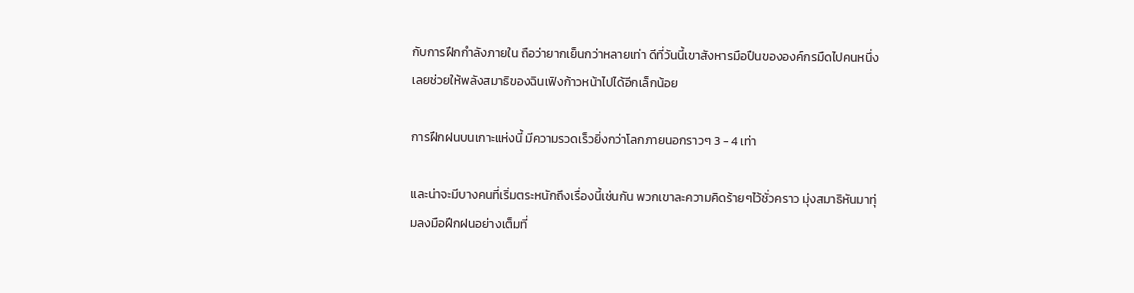กับการฝึกกำลังภายใน ถือว่ายากเย็นกว่าหลายเท่า ดีที่วันนี้เขาสังหารมือปืนขององค์กรมืดไปคนหนึ่ง เลยช่วยให้พลังสมาธิของฉินเฟิงก้าวหน้าไปได้อีกเล็กน้อย

การฝึกฝนบนเกาะแห่งนี้ มีความรวดเร็วยิ่งกว่าโลกภายนอกราวๆ 3 - 4 เท่า

และน่าจะมีบางคนที่เริ่มตระหนักถึงเรื่องนี้เช่นกัน พวกเขาละความคิดร้ายๆไว้ชั่วคราว มุ่งสมาธิหันมาทุ่มลงมือฝึกฝนอย่างเต็มที่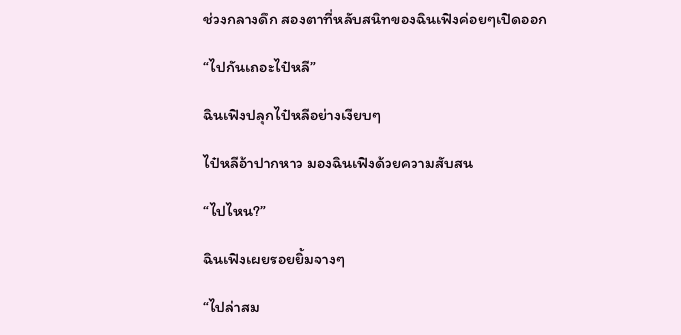ช่วงกลางดึก สองตาที่หลับสนิทของฉินเฟิงค่อยๆเปิดออก

“ไปกันเถอะไป๋หลี”

ฉินเฟิงปลุกไป๋หลีอย่างเงียบๆ

ไป๋หลีอ้าปากหาว มองฉินเฟิงด้วยความสับสน

“ไปไหน?”

ฉินเฟิงเผยรอยยิ้มจางๆ

“ไปล่าสม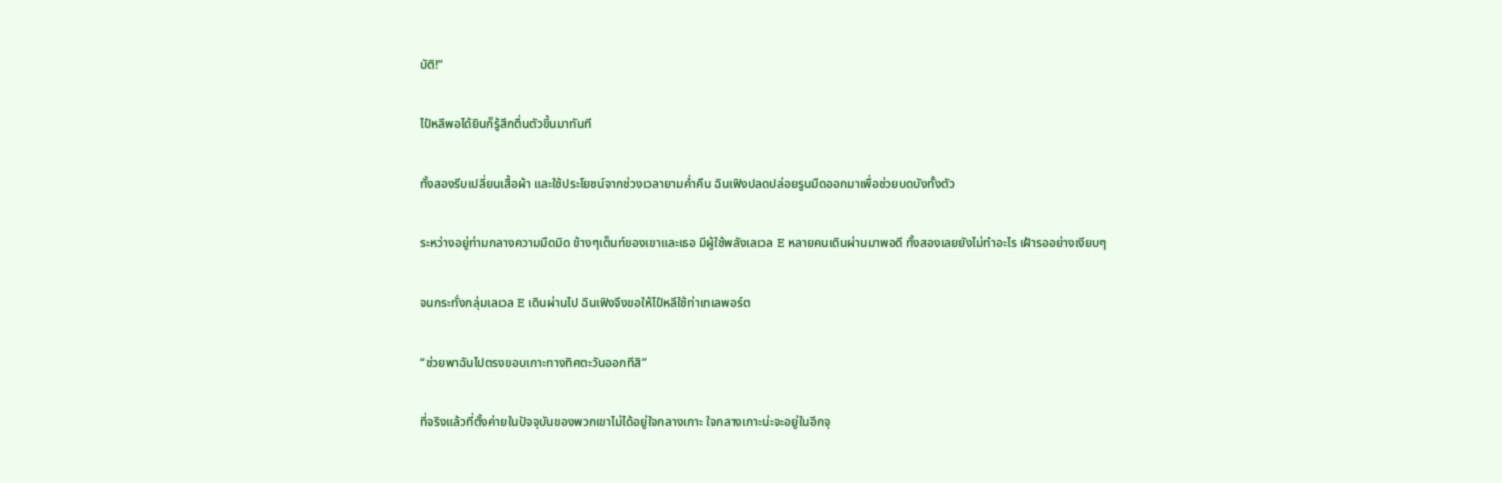บัติ!”

ไป๋หลีพอได้ยินก็รู้สึกตื่นตัวขึ้นมาทันที

ทั้งสองรีบเปลี่ยนเสื้อผ้า และใช้ประโยชน์จากช่วงเวลายามค่ำคืน ฉินเฟิงปลดปล่อยรูนมืดออกมาเพื่อช่วยบดบังทั้งตัว

ระหว่างอยู่ท่ามกลางความมืดมิด ข้างๆเต็นท์ของเขาและเธอ มีผู้ใช้พลังเลเวล E หลายคนเดินผ่านมาพอดี ทั้งสองเลยยังไม่ทำอะไร เฝ้ารออย่างเงียบๆ

จนกระทั่งกลุ่มเลเวล E เดินผ่านไป ฉินเฟิงจึงขอให้ไป๋หลีใช้ท่าเทเลพอร์ต

“ช่วยพาฉันไปตรงขอบเกาะทางทิศตะวันออกทีสิ”

ที่จริงแล้วที่ตั้งค่ายในปัจจุบันของพวกเขาไม่ได้อยู่ใจกลางเกาะ ใจกลางเกาะน่ะจะอยู่ในอีกจุ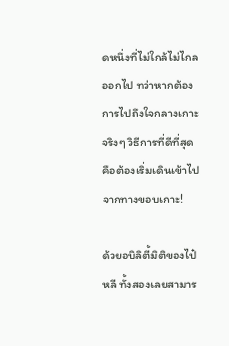ดหนึ่งที่ไม่ใกล้ไม่ไกลออกไป ทว่าหากต้องการไปถึงใจกลางเกาะจริงๆ วิธีการที่ดีที่สุดคือต้องเริ่มเดินเข้าไปจากทางขอบเกาะ!

ด้วยอบิลิตี้มิติของไป๋หลี ทั้งสองเลยสามาร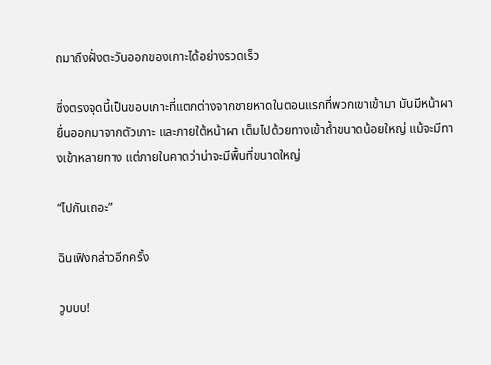ถมาถึงฝั่งตะวันออกของเกาะได้อย่างรวดเร็ว

ซึ่งตรงจุดนี้เป็นขอบเกาะที่แตกต่างจากชายหาดในตอนแรกที่พวกเขาเข้ามา มันมีหน้าผายื่นออกมาจากตัวเกาะ และภายใต้หน้าผา เต็มไปด้วยทางเข้าถ้ำขนาดน้อยใหญ่ แม้จะมีทางเข้าหลายทาง แต่ภายในคาดว่าน่าจะมีพื้นที่ขนาดใหญ่

“ไปกันเถอะ”

ฉินเฟิงกล่าวอีกครั้ง

วูบบบ!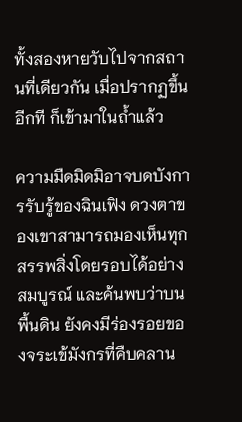ทั้งสองหายวับไปจากสถานที่เดียวกัน เมื่อปรากฏขึ้นอีกที ก็เข้ามาในถ้ำแล้ว

ความมืดมิดมิอาจบดบังการรับรู้ของฉินเฟิง ดวงตาของเขาสามารถมองเห็นทุกสรรพสิ่งโดยรอบได้อย่างสมบูรณ์ และค้นพบว่าบนพื้นดิน ยังคงมีร่องรอยของจระเข้มังกรที่คืบคลาน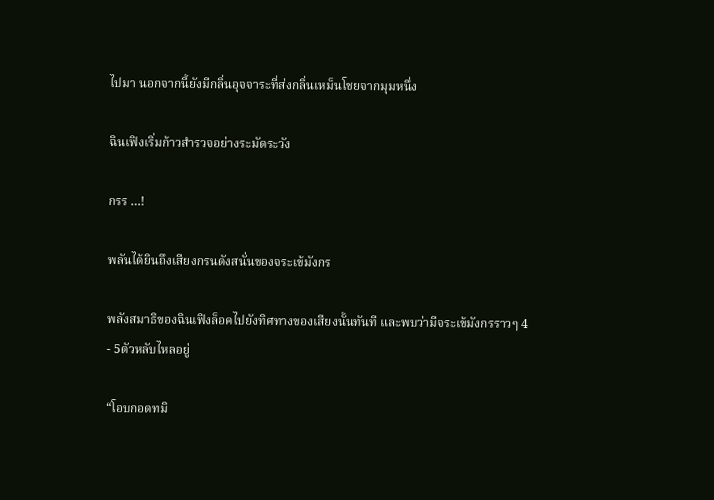ไปมา นอกจากนี้ยังมีกลิ่นอุจจาระที่ส่งกลิ่นเหม็นโชยจากมุมหนึ่ง

ฉินเฟิงเริ่มก้าวสำรวจอย่างระมัดระวัง

กรร …!

พลันได้ยินถึงเสียงกรนดังสนั่นของจระเข้มังกร

พลังสมาธิของฉินเฟิงล็อคไปยังทิศทางของเสียงนั้นทันที และพบว่ามีจระเข้มังกรราวๆ 4 - 5ตัวหลับไหลอยู่

“โอบกอดทมิ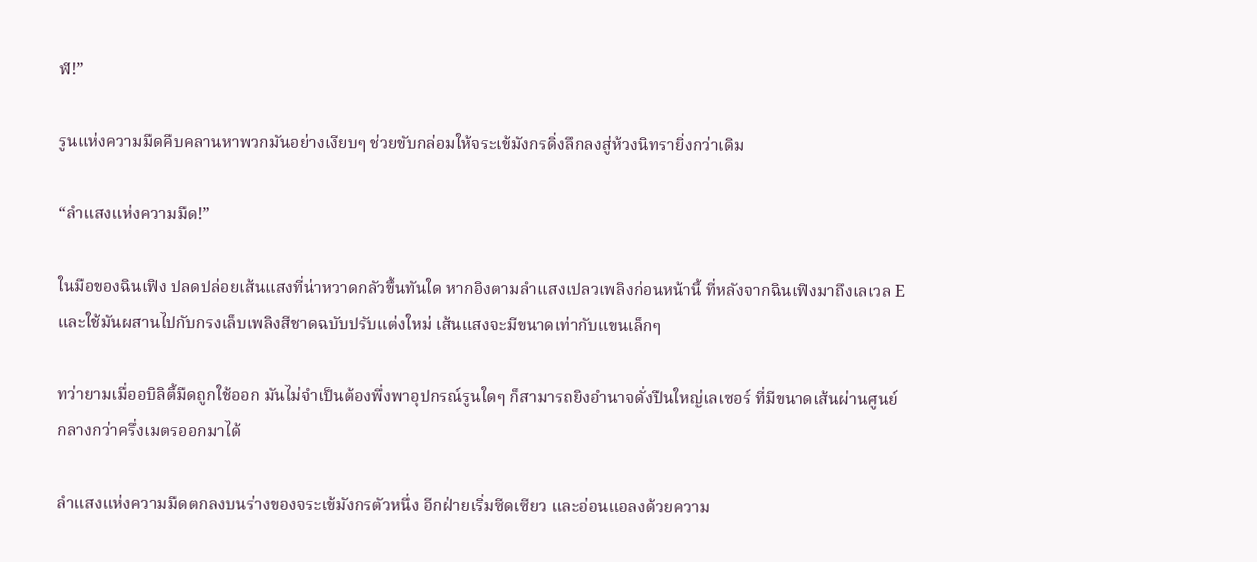ฬ!”

รูนแห่งความมืดคืบคลานหาพวกมันอย่างเงียบๆ ช่วยขับกล่อมให้จระเข้มังกรดิ่งลึกลงสู่ห้วงนิทรายิ่งกว่าเดิม

“ลำแสงแห่งความมืด!”

ในมือของฉินเฟิง ปลดปล่อยเส้นแสงที่น่าหวาดกลัวขึ้นทันใด หากอิงตามลำแสงเปลวเพลิงก่อนหน้านี้ ที่หลังจากฉินเฟิงมาถึงเลเวล E และใช้มันผสานไปกับกรงเล็บเพลิงสีชาดฉบับปรับแต่งใหม่ เส้นแสงจะมีขนาดเท่ากับแขนเล็กๆ

ทว่ายามเมื่ออบิลิตี้มืดถูกใช้ออก มันไม่จำเป็นต้องพึ่งพาอุปกรณ์รูนใดๆ ก็สามารถยิงอำนาจดั่งปืนใหญ่เลเซอร์ ที่มีขนาดเส้นผ่านศูนย์กลางกว่าครึ่งเมตรออกมาได้

ลำแสงแห่งความมืดตกลงบนร่างของจระเข้มังกรตัวหนึ่ง อีกฝ่ายเริ่มซีดเซียว และอ่อนแอลงด้วยความ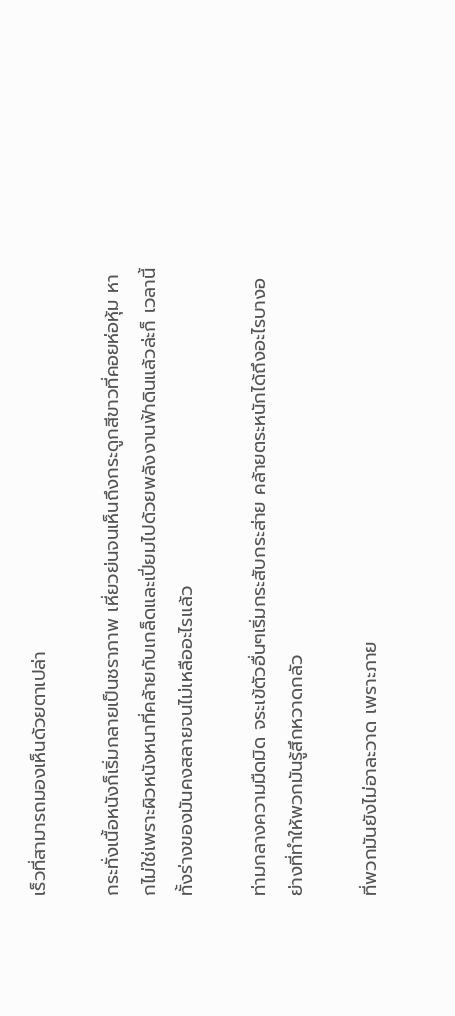เร็วที่สามารถมองเห็นด้วยตาเปล่า

กระทั่งเนื้อหนังก็เริ่มกลายเป็นชราภาพ เหี่ยวย่นจนเห็นถึงกระดูกสีขาวที่คอยห่อหุ้ม หากไม่ใช่เพราะผิวหนังหนาที่คล้ายกับเกล็ดและเปี่ยมไปด้วยพลังงานฟ้าดินแล้วล่ะก็ เวลานี้ทั้งร่างของมันคงสลายจนไม่เหลืออะไรแล้ว

ท่ามกลางความมืดมิด จระเข้ตัวอื่นๆเริ่มกระสับกระส่าย คล้ายตระหนักได้ถึงอะไรบางอย่างที่ทำให้พวกมันรู้สึกหวาดกลัว

ที่พวกมันยังไม่อาละวาด เพราะภาย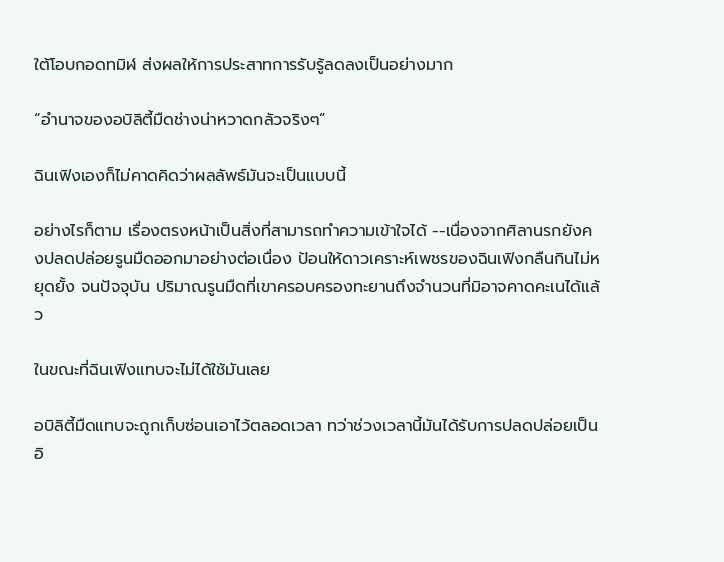ใต้โอบกอดทมิฬ ส่งผลให้การประสาทการรับรู้ลดลงเป็นอย่างมาก

“อำนาจของอบิลิตี้มืดช่างน่าหวาดกลัวจริงๆ”

ฉินเฟิงเองก็ไม่คาดคิดว่าผลลัพธ์มันจะเป็นแบบนี้

อย่างไรก็ตาม เรื่องตรงหน้าเป็นสิ่งที่สามารถทำความเข้าใจได้ --เนื่องจากศิลานรกยังคงปลดปล่อยรูนมืดออกมาอย่างต่อเนื่อง ป้อนให้ดาวเคราะห์เพชรของฉินเฟิงกลืนกินไม่หยุดยั้ง จนปัจจุบัน ปริมาณรูนมืดที่เขาครอบครองทะยานถึงจำนวนที่มิอาจคาดคะเนได้แล้ว

ในขณะที่ฉินเฟิงแทบจะไม่ได้ใช้มันเลย

อบิลิตี้มืดแทบจะถูกเก็บซ่อนเอาไว้ตลอดเวลา ทว่าช่วงเวลานี้มันได้รับการปลดปล่อยเป็นอิ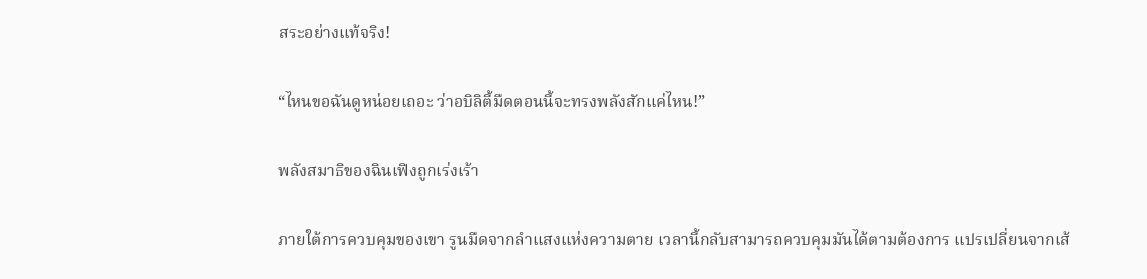สระอย่างแท้จริง!

“ไหนขอฉันดูหน่อยเถอะ ว่าอบิลิตี้มืดตอนนี้จะทรงพลังสักแค่ไหน!”

พลังสมาธิของฉินเฟิงถูกเร่งเร้า

ภายใต้การควบคุมของเขา รูนมืดจากลำแสงแห่งความตาย เวลานี้กลับสามารถควบคุมมันได้ตามต้องการ แปรเปลี่ยนจากเส้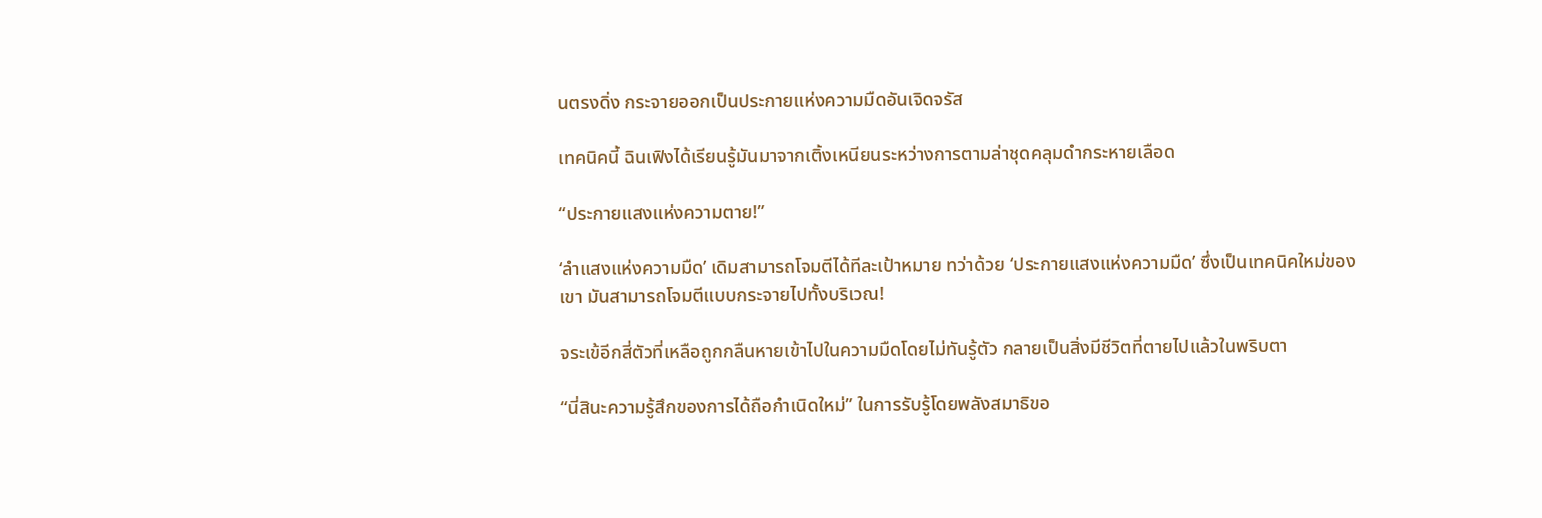นตรงดิ่ง กระจายออกเป็นประกายแห่งความมืดอันเจิดจรัส

เทคนิคนี้ ฉินเฟิงได้เรียนรู้มันมาจากเติ้งเหนียนระหว่างการตามล่าชุดคลุมดำกระหายเลือด

“ประกายแสงแห่งความตาย!”

‘ลำแสงแห่งความมืด’ เดิมสามารถโจมตีได้ทีละเป้าหมาย ทว่าด้วย ‘ประกายแสงแห่งความมืด’ ซึ่งเป็นเทคนิคใหม่ของเขา มันสามารถโจมตีแบบกระจายไปทั้งบริเวณ!

จระเข้อีกสี่ตัวที่เหลือถูกกลืนหายเข้าไปในความมืดโดยไม่ทันรู้ตัว กลายเป็นสิ่งมีชีวิตที่ตายไปแล้วในพริบตา

“นี่สินะความรู้สึกของการได้ถือกำเนิดใหม่” ในการรับรู้โดยพลังสมาธิขอ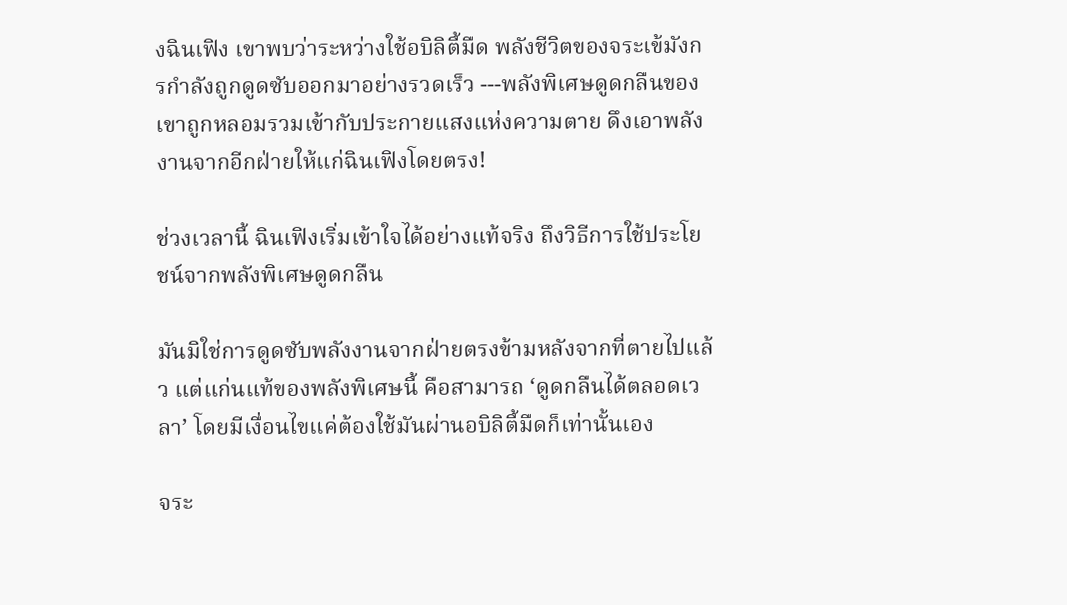งฉินเฟิง เขาพบว่าระหว่างใช้อบิลิตี้มืด พลังชีวิตของจระเข้มังกรกำลังถูกดูดซับออกมาอย่างรวดเร็ว ---พลังพิเศษดูดกลืนของเขาถูกหลอมรวมเข้ากับประกายแสงแห่งความตาย ดึงเอาพลังงานจากอีกฝ่ายให้แก่ฉินเฟิงโดยตรง!

ช่วงเวลานี้ ฉินเฟิงเริ่มเข้าใจได้อย่างแท้จริง ถึงวิธีการใช้ประโยชน์จากพลังพิเศษดูดกลืน

มันมิใช่การดูดซับพลังงานจากฝ่ายตรงข้ามหลังจากที่ตายไปแล้ว แต่แก่นแท้ของพลังพิเศษนี้ คือสามารถ ‘ดูดกลืนได้ตลอดเวลา’ โดยมีเงื่อนไขแค่ต้องใช้มันผ่านอบิลิตี้มืดก็เท่านั้นเอง

จระ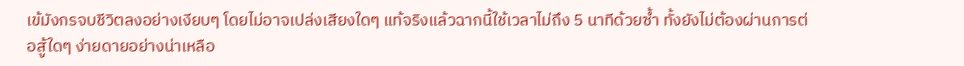เข้มังกรจบชีวิตลงอย่างเงียบๆ โดยไม่อาจเปล่งเสียงใดๆ แท้จริงแล้วฉากนี้ใช้เวลาไม่ถึง 5 นาทีด้วยซ้ำ ทั้งยังไม่ต้องผ่านการต่อสู้ใดๆ ง่ายดายอย่างน่าเหลือ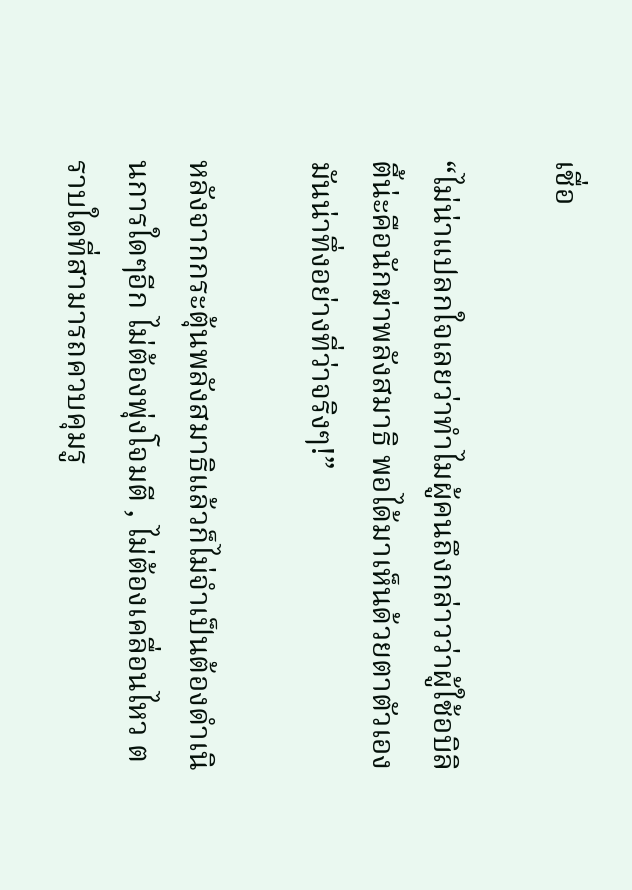เชื่อ

“ไม่น่าแปลกใจเลยว่าทำไมผู้คนถึงกล่าวว่าผู้ใช้อบิลิตี้น่ะคือนักฆ่าพลังสมาธิ พอได้มาเห็นด้วยตาตัวเอง มันน่าทึ่งอย่างที่ว่าจริงๆ!”

หลังจากกระตุ้นพลังสมาธิแล้วก็ไม่จำเป็นต้องดำเนินการใดๆอีก ไม่ต้องพุ่งโจมตี , ไม่ต้องเคลื่อนไหว ตราบใดที่สามารถควบคุมรู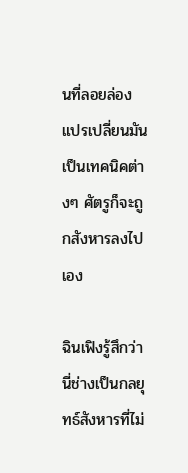นที่ลอยล่อง แปรเปลี่ยนมันเป็นเทคนิคต่างๆ ศัตรูก็จะถูกสังหารลงไปเอง

ฉินเฟิงรู้สึกว่านี่ช่างเป็นกลยุทธ์สังหารที่ไม่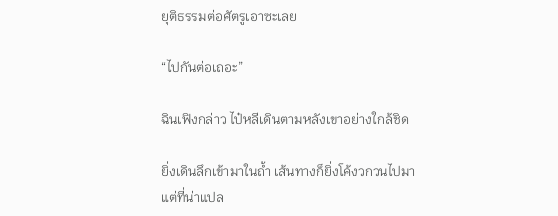ยุติธรรมต่อศัตรูเอาซะเลย

“ไปกันต่อเถอะ”

ฉินเฟิงกล่าว ไป๋หลีเดินตามหลังเขาอย่างใกล้ชิด

ยิ่งเดินลึกเข้ามาในถ้ำ เส้นทางก็ยิ่งโค้งวกวนไปมา แต่ที่น่าแปล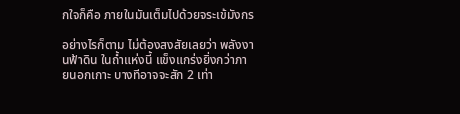กใจก็คือ ภายในมันเต็มไปด้วยจระเข้มังกร

อย่างไรก็ตาม ไม่ต้องสงสัยเลยว่า พลังงานฟ้าดิน ในถ้ำแห่งนี้ แข็งแกร่งยิ่งกว่าภายนอกเกาะ บางทีอาจจะสัก 2 เท่า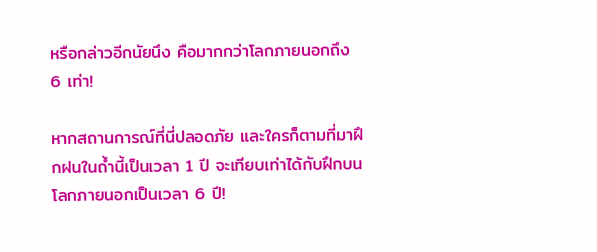หรือกล่าวอีกนัยนึง คือมากกว่าโลกภายนอกถึง 6 เท่า!

หากสถานการณ์ที่นี่ปลอดภัย และใครก็ตามที่มาฝึกฝนในถ้ำนี้เป็นเวลา 1 ปี จะเทียบเท่าได้กับฝึกบนโลกภายนอกเป็นเวลา 6 ปี!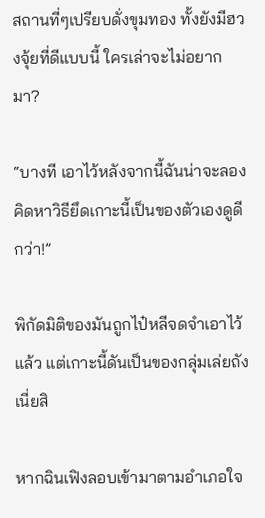สถานที่ๆเปรียบดั่งขุมทอง ทั้งยังมีฮวงจุ้ยที่ดีแบบนี้ ใครเล่าจะไม่อยากมา?

“บางที เอาไว้หลังจากนี้ฉันน่าจะลองคิดหาวิธียึดเกาะนี้เป็นของตัวเองดูดีกว่า!”

พิกัดมิติของมันถูกไป๋หลีจดจำเอาไว้แล้ว แต่เกาะนี้ดันเป็นของกลุ่มเล่ยถังเนี่ยสิ

หากฉินเฟิงลอบเข้ามาตามอำเภอใจ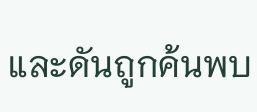และดันถูกค้นพบ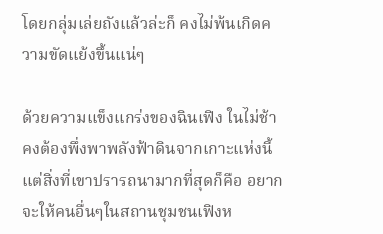โดยกลุ่มเล่ยถังแล้วล่ะก็ คงไม่พ้นเกิดความขัดแย้งขึ้นแน่ๆ

ด้วยความแข็งแกร่งของฉินเฟิง ในไม่ช้าคงต้องพึ่งพาพลังฟ้าดินจากเกาะแห่งนี้ แต่สิ่งที่เขาปรารถนามากที่สุดก็คือ อยากจะให้คนอื่นๆในสถานชุมชนเฟิงห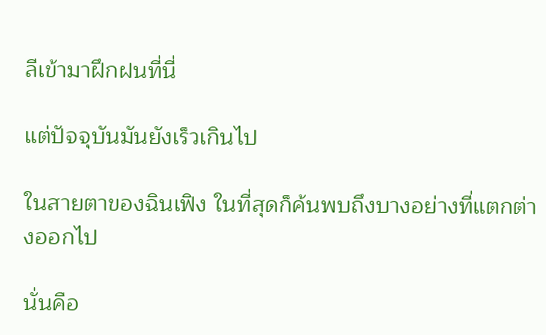ลีเข้ามาฝึกฝนที่นี่

แต่ปัจจุบันมันยังเร็วเกินไป

ในสายตาของฉินเฟิง ในที่สุดก็ค้นพบถึงบางอย่างที่แตกต่างออกไป

นั่นคือ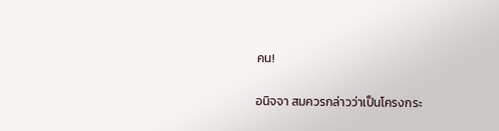คน!

อนิจจา สมควรกล่าวว่าเป็นโครงกระ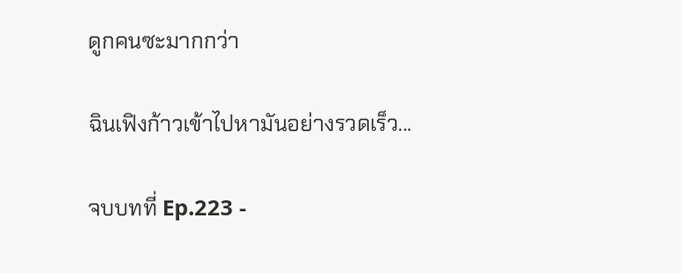ดูกคนซะมากกว่า

ฉินเฟิงก้าวเข้าไปหามันอย่างรวดเร็ว...

จบบทที่ Ep.223 -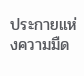ประกายแห่งความมืด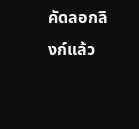คัดลอกลิงก์แล้ว